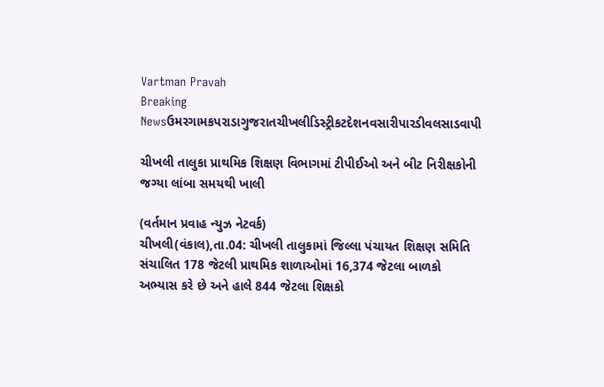Vartman Pravah
Breaking Newsઉમરગામકપરાડાગુજરાતચીખલીડિસ્ટ્રીકટદેશનવસારીપારડીવલસાડવાપી

ચીખલી તાલુકા પ્રાથમિક શિક્ષણ વિભાગમાં ટીપીઈઓ અને બીટ નિરીક્ષકોની જગ્‍યા લાંબા સમયથી ખાલી

(વર્તમાન પ્રવાહ ન્‍યુઝ નેટવર્ક)
ચીખલી(વંકાલ),તા.04: ચીખલી તાલુકામાં જિલ્લા પંચાયત શિક્ષણ સમિતિ સંચાલિત 178 જેટલી પ્રાથમિક શાળાઓમાં 16,374 જેટલા બાળકો અભ્‍યાસ કરે છે અને હાલે 844 જેટલા શિક્ષકો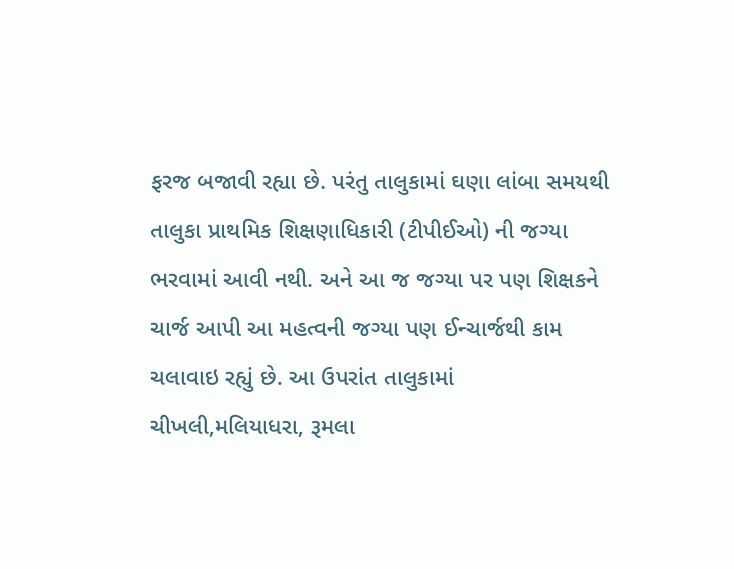ફરજ બજાવી રહ્યા છે. પરંતુ તાલુકામાં ઘણા લાંબા સમયથી તાલુકા પ્રાથમિક શિક્ષણાધિકારી (ટીપીઈઓ) ની જગ્‍યા ભરવામાં આવી નથી. અને આ જ જગ્‍યા પર પણ શિક્ષકને ચાર્જ આપી આ મહત્‍વની જગ્‍યા પણ ઈન્‍ચાર્જથી કામ ચલાવાઇ રહ્યું છે. આ ઉપરાંત તાલુકામાં ચીખલી,મલિયાધરા, રૂમલા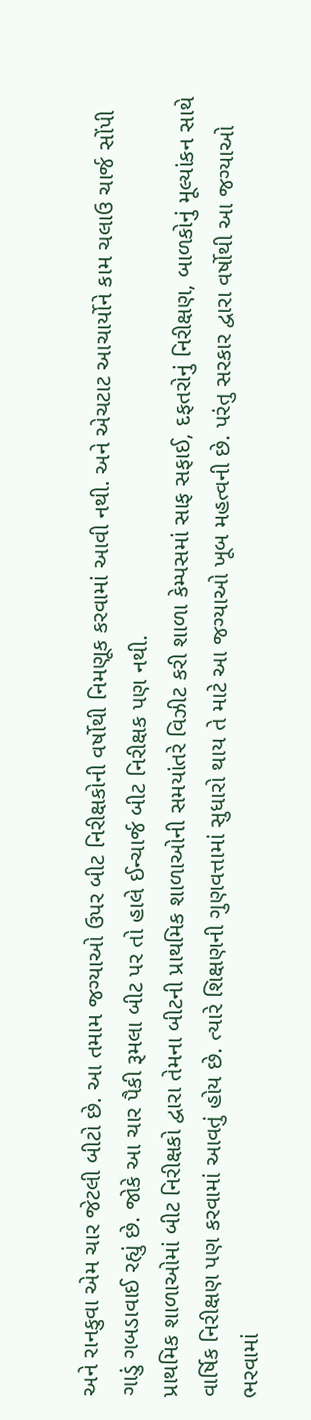અને રાનકુવા એમ ચાર જેટલી બીટો છે. આ તમામ જગ્‍યાઓ ઉપર બીટ નિરીક્ષકોની વર્ષોથી નિમણૂક કરવામાં આવી નથી. અને એચટાટ આચાર્યોને કામ ચલાઉ ચાર્જ સોંપી ગાડું ગબડાવાઈ રહ્યું છે. જોકે આ ચાર પૈકી રૂમલા બીટ પર તો હાલે ઈન્‍ચાર્જ બીટ નિરીક્ષક પણ નથી.
પ્રાથમિક શાળાઓમાં બીટ નિરીક્ષકો દ્વારા તેમના બીટની પ્રાથમિક શાળાઓની સમયાંતરે વિઝીટ કરી શાળા કેમ્‍પસમાં સાફ સફાઈ, દફતરોનું નિરીક્ષણ, બાળકોનું મૂલ્‍યાંકન સાથે વાર્ષિક નિરીક્ષણ પણ કરવામાં આવતું હોય છે. ત્‍યારે શિક્ષણની ગુણવત્તામાં સુધારો થાય તે માટે આ જગ્‍યાઓ ખૂબ મહત્‍વની છે. પરંતુ સરકાર દ્વારા વર્ષોથી આ જગ્‍યાઓ ભરવામાં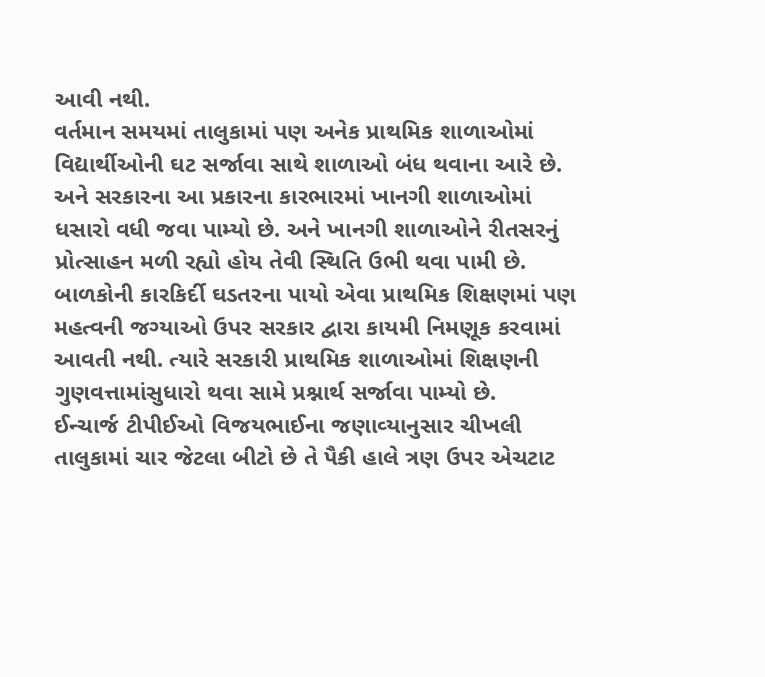આવી નથી.
વર્તમાન સમયમાં તાલુકામાં પણ અનેક પ્રાથમિક શાળાઓમાં વિદ્યાર્થીઓની ઘટ સર્જાવા સાથે શાળાઓ બંધ થવાના આરે છે. અને સરકારના આ પ્રકારના કારભારમાં ખાનગી શાળાઓમાં ધસારો વધી જવા પામ્‍યો છે. અને ખાનગી શાળાઓને રીતસરનું પ્રોત્‍સાહન મળી રહ્યો હોય તેવી સ્‍થિતિ ઉભી થવા પામી છે.
બાળકોની કારકિર્દી ઘડતરના પાયો એવા પ્રાથમિક શિક્ષણમાં પણ મહત્‍વની જગ્‍યાઓ ઉપર સરકાર દ્વારા કાયમી નિમણૂક કરવામાં આવતી નથી. ત્‍યારે સરકારી પ્રાથમિક શાળાઓમાં શિક્ષણની ગુણવત્તામાંસુધારો થવા સામે પ્રશ્નાર્થ સર્જાવા પામ્‍યો છે.
ઈન્‍ચાર્જ ટીપીઈઓ વિજયભાઈના જણાવ્‍યાનુસાર ચીખલી તાલુકામાં ચાર જેટલા બીટો છે તે પૈકી હાલે ત્રણ ઉપર એચટાટ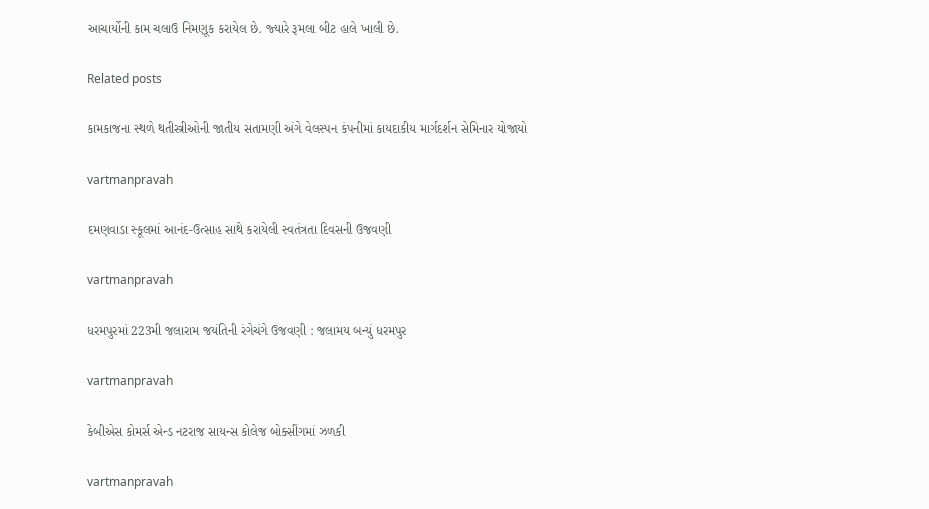આચાર્યોની કામ ચલાઉ નિમણૂક કરાયેલ છે. જ્‍યારે રૂમલા બીટ હાલે ખાલી છે.

Related posts

કામકાજના સ્‍થળે થતીસ્ત્રીઓની જાતીય સતામણી અંગે વેલસ્‍પન કંપનીમાં કાયદાકીય માર્ગદર્શન સેમિનાર યોજાયો

vartmanpravah

દમણવાડા સ્‍કૂલમાં આનંદ-ઉત્‍સાહ સાથે કરાયેલી સ્‍વતંત્રતા દિવસની ઉજવણી

vartmanpravah

ધરમપુરમાં 223મી જલારામ જયંતિની રંગેચંગે ઉજવણી : જલામય બન્‍યું ધરમપુર

vartmanpravah

કેબીએસ કોમર્સ એન્‍ડ નટરાજ સાયન્‍સ કોલેજ બોક્‍સીંગમાં ઝળકી

vartmanpravah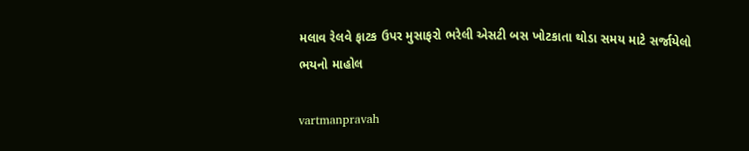મલાવ રેલવે ફાટક ઉપર મુસાફરો ભરેલી એસટી બસ ખોટકાતા થોડા સમય માટે સર્જાયેલો ભયનો માહોલ

vartmanpravah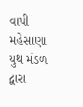વાપી મહેસાણા યુથ મંડળ દ્વારા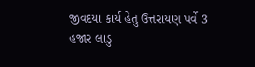જીવદયા કાર્ય હેતુ ઉત્તરાયણ પર્વે 3 હજાર લાડુ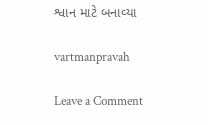શ્વાન માટે બનાવ્‍યા

vartmanpravah

Leave a Comment